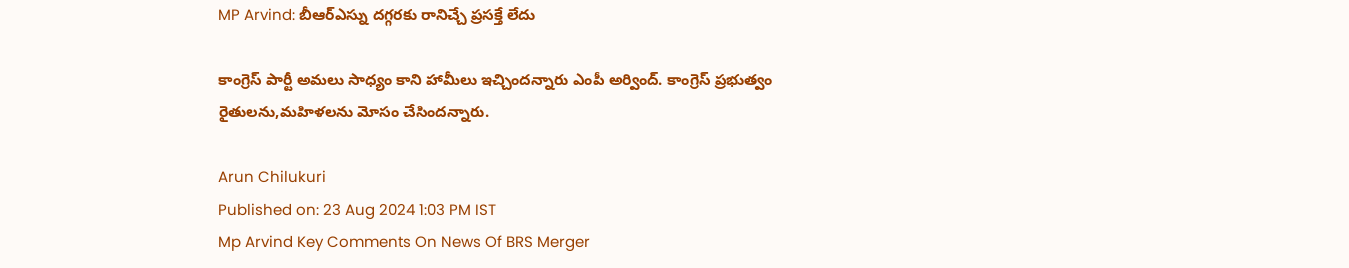MP Arvind: బీఆర్ఎస్ను దగ్గరకు రానిచ్చే ప్రసక్తే లేదు

కాంగ్రెస్ పార్టీ అమలు సాధ్యం కాని హామీలు ఇచ్చిందన్నారు ఎంపీ అర్వింద్. కాంగ్రెస్ ప్రభుత్వం రైతులను,మహిళలను మోసం చేసిందన్నారు.

Arun Chilukuri
Published on: 23 Aug 2024 1:03 PM IST
Mp Arvind Key Comments On News Of BRS Merger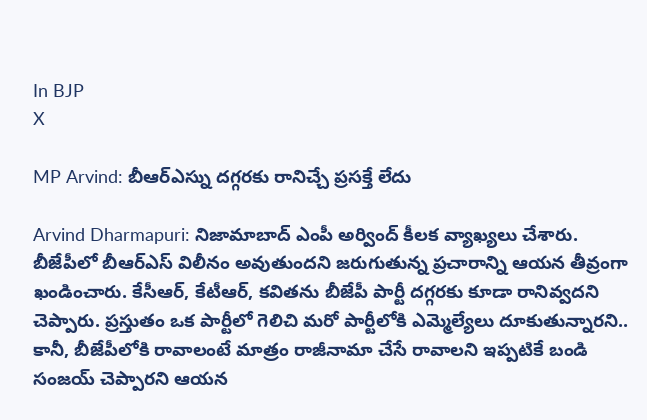In BJP
X

MP Arvind: బీఆర్ఎస్ను దగ్గరకు రానిచ్చే ప్రసక్తే లేదు

Arvind Dharmapuri: నిజామాబాద్‌ ఎంపీ అర్వింద్‌ కీలక వ్యాఖ్యలు చేశారు. బీజేపీలో బీఆర్‌ఎస్‌ విలీనం అవుతుందని జరుగుతున్న ప్రచారాన్ని ఆయన తీవ్రంగా ఖండించారు. కేసీఆర్‌, కేటీఆర్‌, కవితను బీజేపీ పార్టీ దగ్గరకు కూడా రానివ్వదని చెప్పారు. ప్రస్తుతం ఒక పార్టీలో గెలిచి మరో పార్టీలోకి ఎమ్మెల్యేలు దూకుతున్నారని.. కానీ, బీజేపీలోకి రావాలంటే మాత్రం రాజీనామా చేసే రావాలని ఇప్పటికే బండి సంజయ్‌ చెప్పారని ఆయన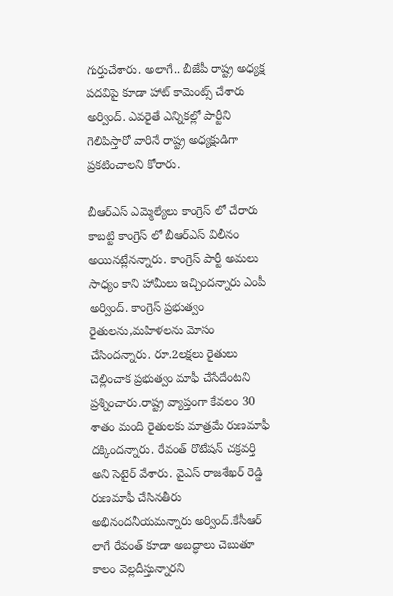గుర్తుచేశారు. అలాగే.. బీజేపీ రాష్ట్ర అధ్యక్ష పదవిపై కూడా హాట్‌ కామెంట్స్‌ చేశారు అర్వింద్. ఎవరైతే ఎన్నికల్లో పార్టీని గెలిపిస్తారో వారినే రాష్ట్ర అధ్యక్షుడిగా ప్రకటించాలని కోరారు.

బీఆర్ఎస్ ఎమ్మెల్యేలు కాంగ్రెస్ లో చేరారు కాబట్టి కాంగ్రెస్ లో బీఆర్ఎస్ విలీనం అయినట్లేనన్నారు. కాంగ్రెస్ పార్టీ అమలు సాధ్యం కాని హామీలు ఇచ్చిందన్నారు ఎంపీ అర్వింద్. కాంగ్రెస్ ప్రభుత్వం రైతులను,మహిళలను మోసం చేసిందన్నారు. రూ.2లక్షలు రైతులు చెల్లించాక ప్రభుత్వం మాఫీ చేసేదేంటని ప్రశ్నించారు.రాష్ట్ర వ్యాప్తంగా కేవలం 30 శాతం మంది రైతులకు మాత్రమే రుణమాఫీ దక్కిందన్నారు. రేవంత్ రొటేషన్ చక్రవర్తి అని సెటైర్ వేశారు. వైఎస్ రాజశేఖర్ రెడ్డి రుణమాఫీ చేసినతీరు అభినందనీయమన్నారు అర్వింద్.కేసీఆర్ లాగే రేవంత్ కూడా అబద్ధాలు చెబుతూ కాలం వెల్లదీస్తున్నారని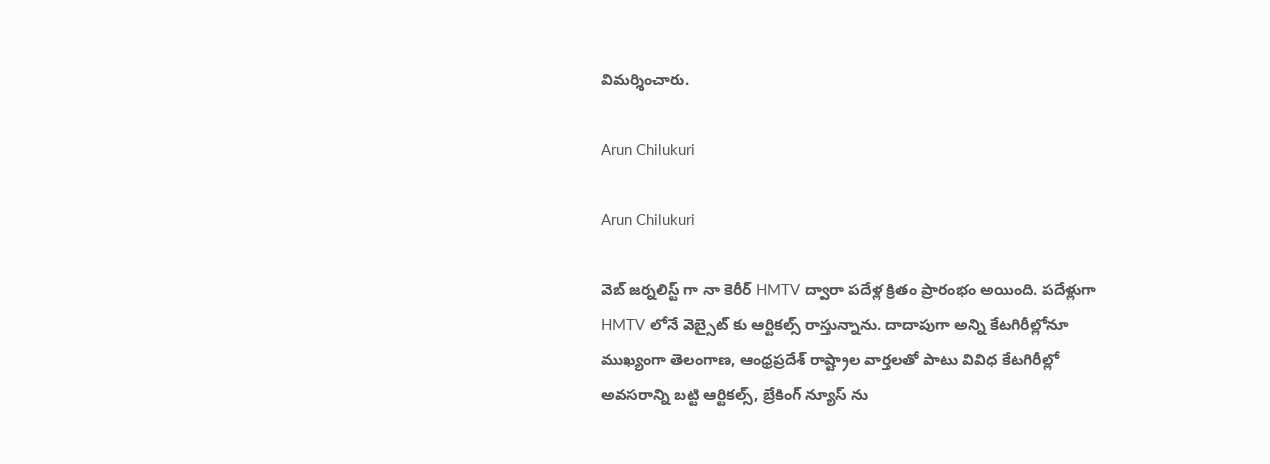విమర్శించారు.

Arun Chilukuri

Arun Chilukuri

వెబ్ జర్నలిస్ట్ గా నా కెరీర్ HMTV ద్వారా పదేళ్ల క్రితం ప్రారంభం అయింది. పదేళ్లుగా HMTV లోనే వెబ్సైట్ కు ఆర్టికల్స్ రాస్తున్నాను. దాదాపుగా అన్ని కేటగిరీల్లోనూ ముఖ్యంగా తెలంగాణ, ఆంధ్రప్రదేశ్ రాష్ట్రాల వార్తలతో పాటు వివిధ కేటగిరీల్లో అవసరాన్ని బట్టి ఆర్టికల్స్, బ్రేకింగ్ న్యూస్ ను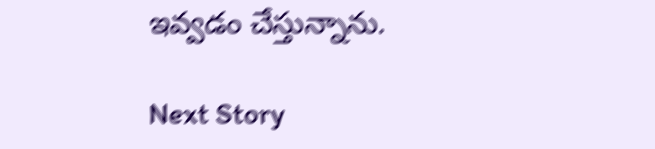ఇవ్వడం చేస్తున్నాను.

Next Story